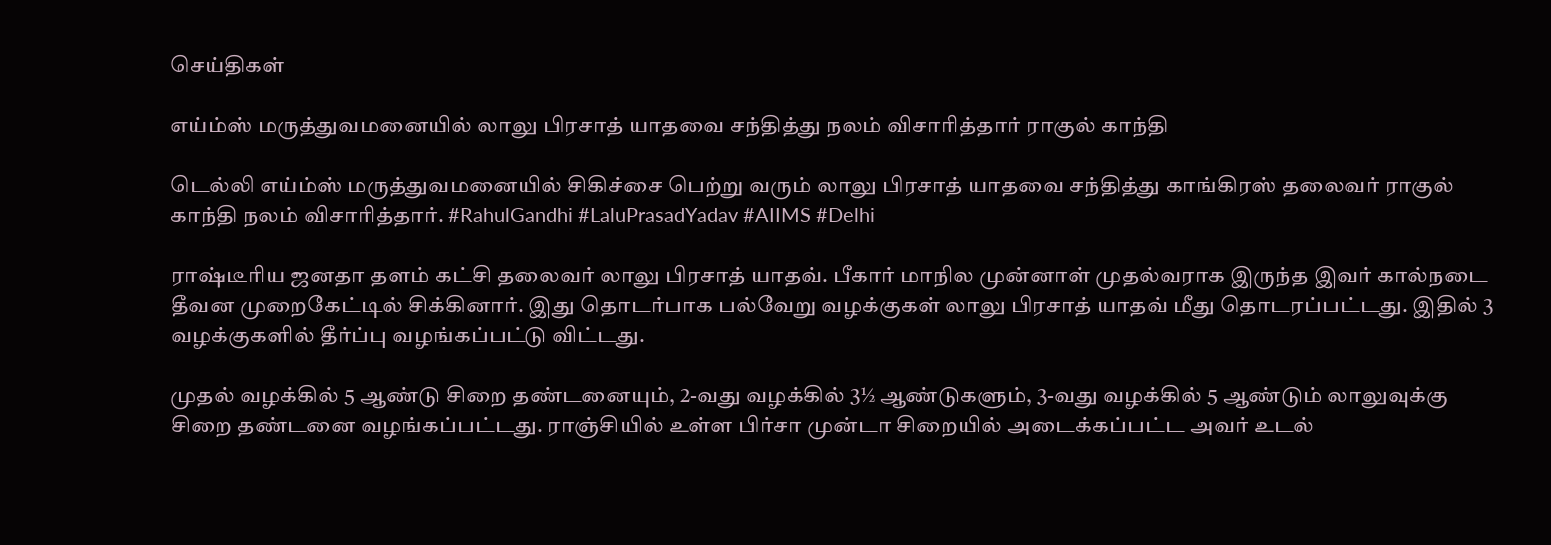செய்திகள்

எய்ம்ஸ் மருத்துவமனையில் லாலு பிரசாத் யாதவை சந்தித்து நலம் விசாரித்தார் ராகுல் காந்தி

டெல்லி எய்ம்ஸ் மருத்துவமனையில் சிகிச்சை பெற்று வரும் லாலு பிரசாத் யாதவை சந்தித்து காங்கிரஸ் தலைவர் ராகுல் காந்தி நலம் விசாரித்தார். #RahulGandhi #LaluPrasadYadav #AIIMS #Delhi

ராஷ்டீரிய ஜனதா தளம் கட்சி தலைவர் லாலு பிரசாத் யாதவ். பீகார் மாநில முன்னாள் முதல்வராக இருந்த இவர் கால்நடை தீவன முறைகேட்டில் சிக்கினார். இது தொடர்பாக பல்வேறு வழக்குகள் லாலு பிரசாத் யாதவ் மீது தொடரப்பட்டது. இதில் 3 வழக்குகளில் தீர்ப்பு வழங்கப்பட்டு விட்டது.

முதல் வழக்கில் 5 ஆண்டு சிறை தண்டனையும், 2-வது வழக்கில் 3½ ஆண்டுகளும், 3-வது வழக்கில் 5 ஆண்டும் லாலுவுக்கு சிறை தண்டனை வழங்கப்பட்டது. ராஞ்சியில் உள்ள பிர்சா முன்டா சிறையில் அடைக்கப்பட்ட அவர் உடல்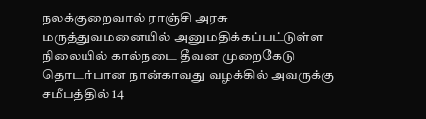நலக்குறைவால் ராஞ்சி அரசு மருத்துவமனையில் அனுமதிக்கப்பட்டுள்ள நிலையில் கால்நடை தீவன முறைகேடு தொடர்பான நான்காவது வழக்கில் அவருக்கு சமீபத்தில் 14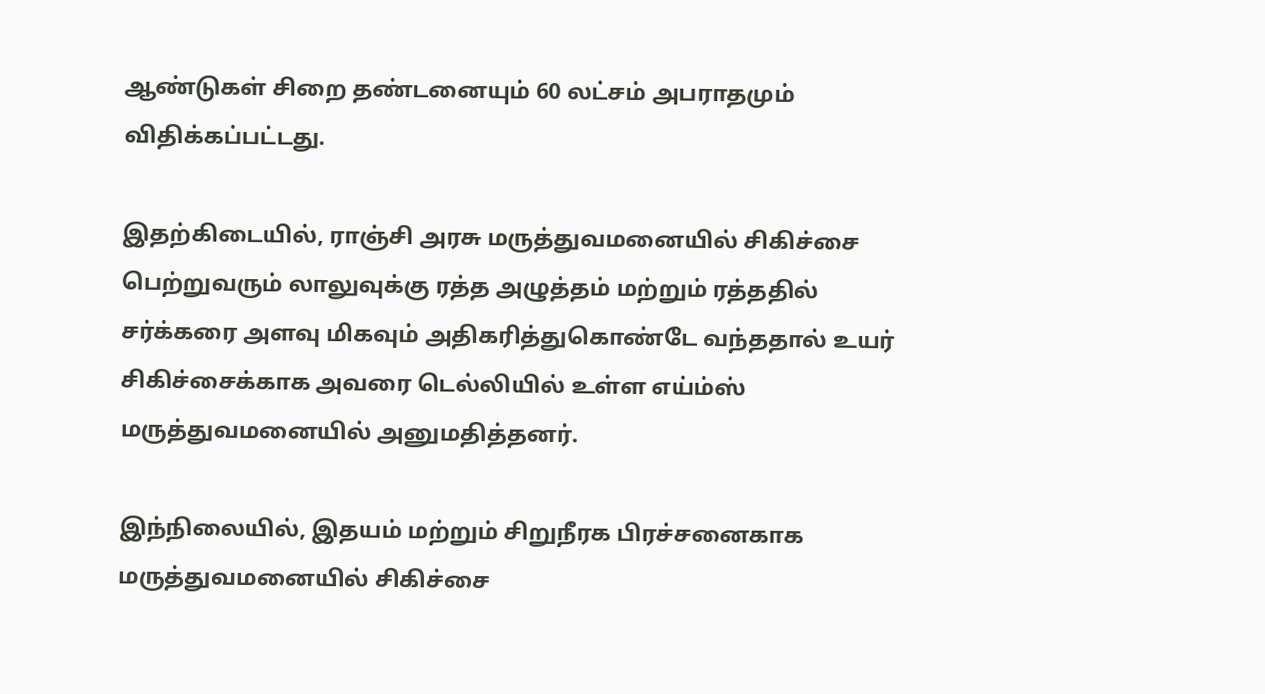ஆண்டுகள் சிறை தண்டனையும் 60 லட்சம் அபராதமும் விதிக்கப்பட்டது.

இதற்கிடையில், ராஞ்சி அரசு மருத்துவமனையில் சிகிச்சை பெற்றுவரும் லாலுவுக்கு ரத்த அழுத்தம் மற்றும் ரத்ததில் சர்க்கரை அளவு மிகவும் அதிகரித்துகொண்டே வந்ததால் உயர் சிகிச்சைக்காக அவரை டெல்லியில் உள்ள எய்ம்ஸ் மருத்துவமனையில் அனுமதித்தனர்.

இந்நிலையில், இதயம் மற்றும் சிறுநீரக பிரச்சனைகாக மருத்துவமனையில் சிகிச்சை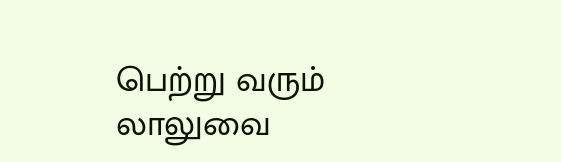பெற்று வரும் லாலுவை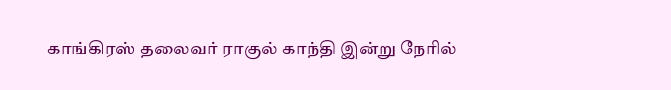காங்கிரஸ் தலைவர் ராகுல் காந்தி இன்று நேரில்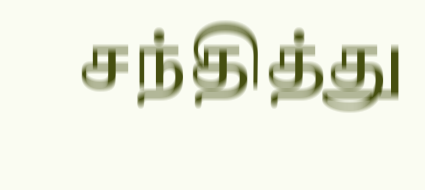சந்தித்து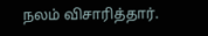நலம் விசாரித்தார்.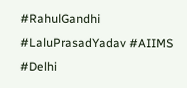#RahulGandhi #LaluPrasadYadav #AIIMS #Delhi